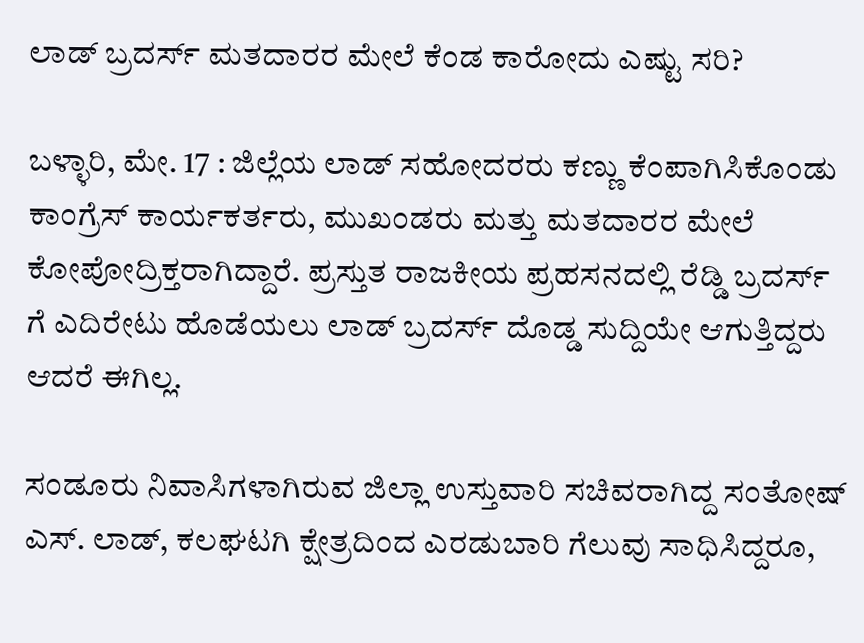ಲಾಡ್ ಬ್ರದರ್ಸ್ ಮತದಾರರ ಮೇಲೆ ಕೆಂಡ ಕಾರೋದು ಎಷ್ಟು ಸರಿ?

ಬಳ್ಳಾರಿ, ಮೇ. 17 : ಜಿಲ್ಲೆಯ ಲಾಡ್ ಸಹೋದರರು ಕಣ್ಣು ಕೆಂಪಾಗಿಸಿಕೊಂಡು ಕಾಂಗ್ರೆಸ್ ಕಾರ್ಯಕರ್ತರು, ಮುಖಂಡರು ಮತ್ತು ಮತದಾರರ ಮೇಲೆ ಕೋಪೋದ್ರಿಕ್ತರಾಗಿದ್ದಾರೆ. ಪ್ರಸ್ತುತ ರಾಜಕೀಯ ಪ್ರಹಸನದಲ್ಲಿ ರೆಡ್ಡಿ ಬ್ರದರ್ಸ್ ಗೆ ಎದಿರೇಟು ಹೊಡೆಯಲು ಲಾಡ್ ಬ್ರದರ್ಸ್ ದೊಡ್ಡ ಸುದ್ದಿಯೇ ಆಗುತ್ತಿದ್ದರು ಆದರೆ ಈಗಿಲ್ಲ.

ಸಂಡೂರು ನಿವಾಸಿಗಳಾಗಿರುವ ಜಿಲ್ಲಾ ಉಸ್ತುವಾರಿ ಸಚಿವರಾಗಿದ್ದ ಸಂತೋಷ್ ಎಸ್. ಲಾಡ್, ಕಲಘಟಗಿ ಕ್ಷೇತ್ರದಿಂದ ಎರಡುಬಾರಿ ಗೆಲುವು ಸಾಧಿಸಿದ್ದರೂ,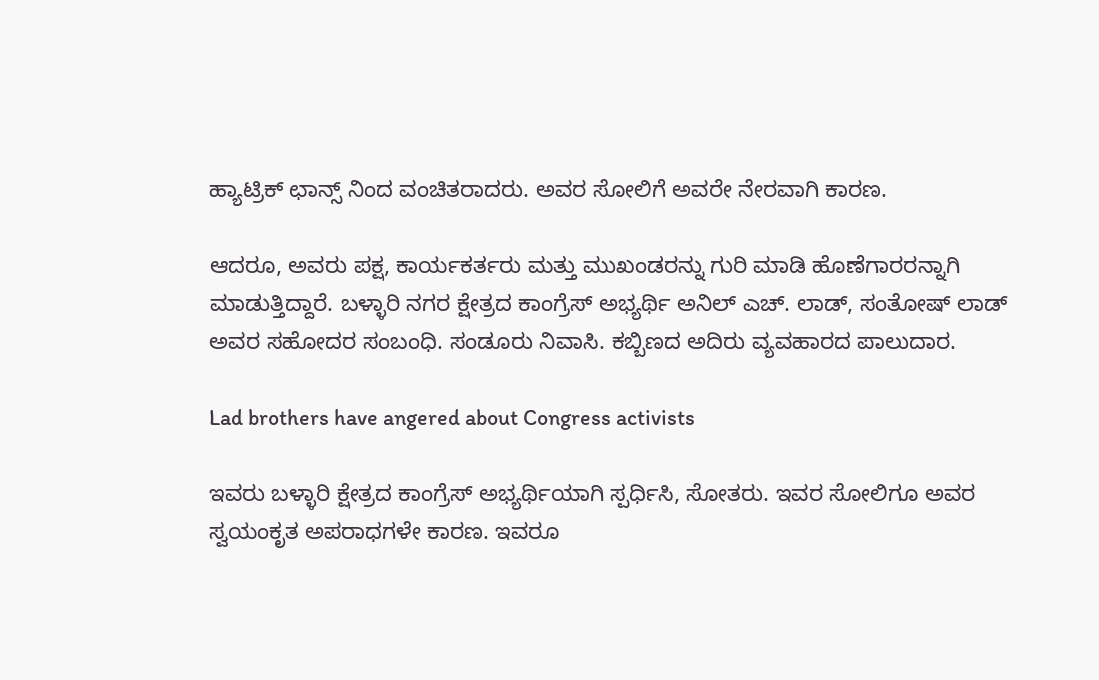ಹ್ಯಾಟ್ರಿಕ್ ಛಾನ್ಸ್ ನಿಂದ ವಂಚಿತರಾದರು. ಅವರ ಸೋಲಿಗೆ ಅವರೇ ನೇರವಾಗಿ ಕಾರಣ.

ಆದರೂ, ಅವರು ಪಕ್ಷ, ಕಾರ್ಯಕರ್ತರು ಮತ್ತು ಮುಖಂಡರನ್ನು ಗುರಿ ಮಾಡಿ ಹೊಣೆಗಾರರನ್ನಾಗಿ ಮಾಡುತ್ತಿದ್ದಾರೆ. ಬಳ್ಳಾರಿ ನಗರ ಕ್ಷೇತ್ರದ ಕಾಂಗ್ರೆಸ್ ಅಭ್ಯರ್ಥಿ ಅನಿಲ್ ಎಚ್. ಲಾಡ್, ಸಂತೋಷ್ ಲಾಡ್ ಅವರ ಸಹೋದರ ಸಂಬಂಧಿ. ಸಂಡೂರು ನಿವಾಸಿ. ಕಬ್ಬಿಣದ ಅದಿರು ವ್ಯವಹಾರದ ಪಾಲುದಾರ.

Lad brothers have angered about Congress activists

ಇವರು ಬಳ್ಳಾರಿ ಕ್ಷೇತ್ರದ ಕಾಂಗ್ರೆಸ್ ಅಭ್ಯರ್ಥಿಯಾಗಿ ಸ್ಪರ್ಧಿಸಿ, ಸೋತರು. ಇವರ ಸೋಲಿಗೂ ಅವರ ಸ್ವಯಂಕೃತ ಅಪರಾಧಗಳೇ ಕಾರಣ. ಇವರೂ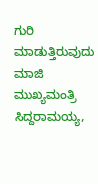ಗುರಿ ಮಾಡುತ್ತಿರುವುದು ಮಾಜಿ ಮುಖ್ಯಮಂತ್ರಿ ಸಿದ್ದರಾಮಯ್ಯ,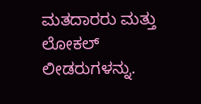ಮತದಾರರು ಮತ್ತು ಲೋಕಲ್ ಲೀಡರುಗಳನ್ನು.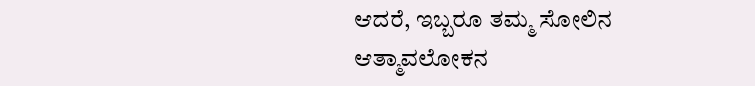ಆದರೆ, ಇಬ್ಬರೂ ತಮ್ಮ ಸೋಲಿನ ಆತ್ಮಾವಲೋಕನ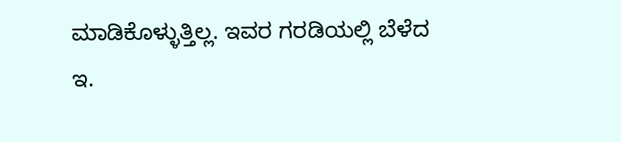ಮಾಡಿಕೊಳ್ಳುತ್ತಿಲ್ಲ. ಇವರ ಗರಡಿಯಲ್ಲಿ ಬೆಳೆದ ಇ.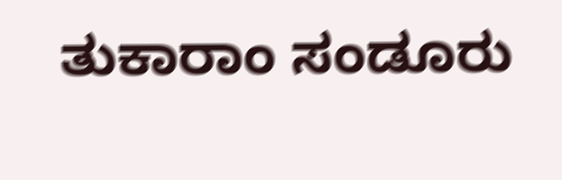ತುಕಾರಾಂ ಸಂಡೂರು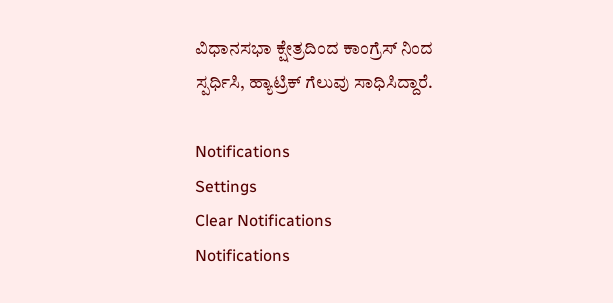ವಿಧಾನಸಭಾ ಕ್ಷೇತ್ರದಿಂದ ಕಾಂಗ್ರೆಸ್ ನಿಂದ ಸ್ಪರ್ಧಿಸಿ, ಹ್ಯಾಟ್ರಿಕ್ ಗೆಲುವು ಸಾಧಿಸಿದ್ದಾರೆ.

Notifications
Settings
Clear Notifications
Notifications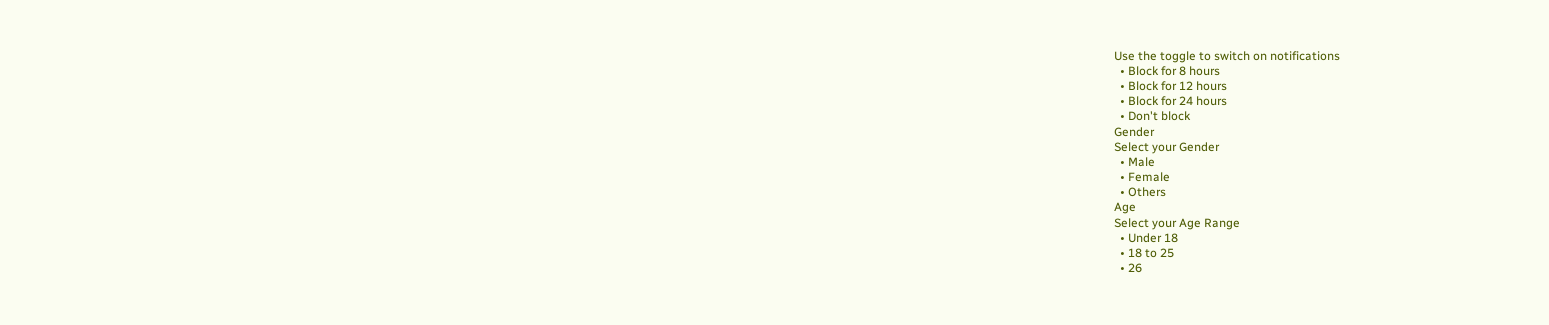Use the toggle to switch on notifications
  • Block for 8 hours
  • Block for 12 hours
  • Block for 24 hours
  • Don't block
Gender
Select your Gender
  • Male
  • Female
  • Others
Age
Select your Age Range
  • Under 18
  • 18 to 25
  • 26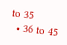to 35
  • 36 to 45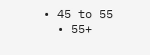• 45 to 55
  • 55+